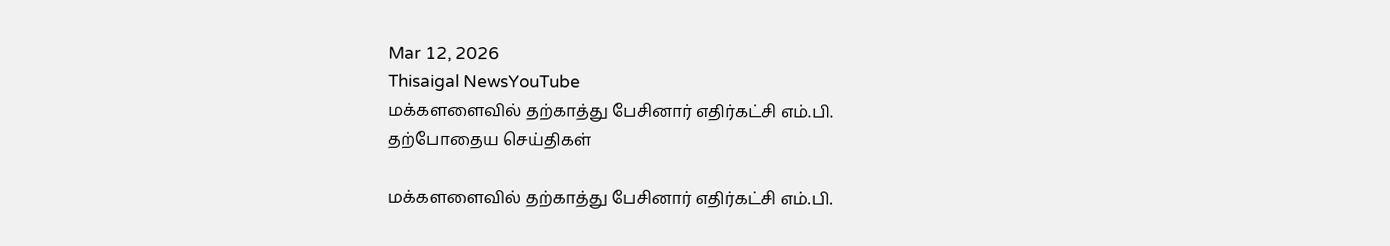Mar 12, 2026
Thisaigal NewsYouTube
மக்களளைவில் தற்காத்து பேசினார் எதிர்கட்சி எம்.பி.
தற்போதைய செய்திகள்

மக்களளைவில் தற்காத்து பேசினார் எதிர்கட்சி எம்.பி.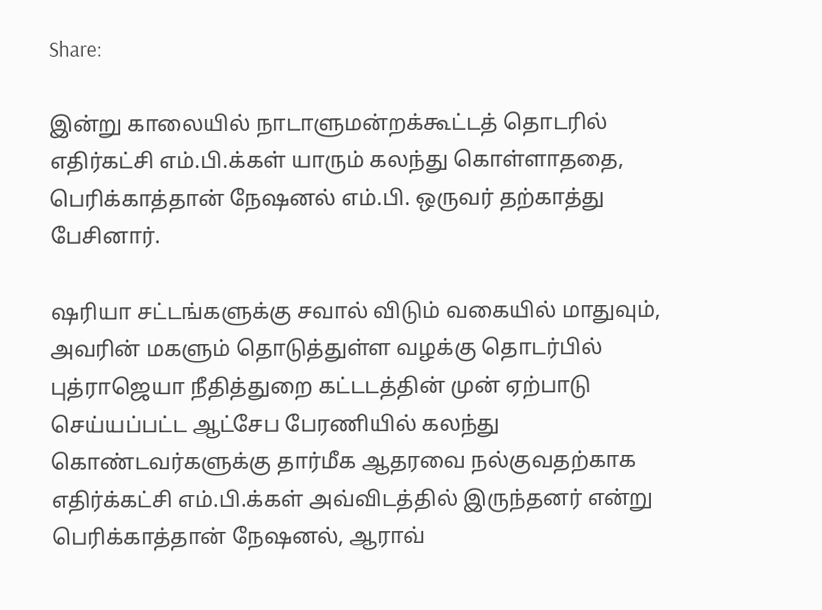Share:

இன்று காலையில் நாடாளுமன்றக்கூட்டத் தொடரில் எதிர்கட்சி எம்.பி.க்கள் யாரும் கலந்து கொள்ளாததை, பெரிக்காத்தான் நேஷனல் எம்.பி. ஒருவர் தற்காத்து பேசினார்.

ஷரியா சட்டங்களுக்கு சவால் விடும் வகையில் மாதுவும், அவரின் மகளும் தொடுத்துள்ள வழக்கு தொடர்பில் புத்ராஜெயா நீதித்துறை கட்டடத்தின் முன் ஏற்பாடு செய்யப்பட்ட ஆட்சேப பேரணியில் கலந்து கொண்டவர்களுக்கு தார்மீக ஆதரவை நல்குவதற்காக எதிர்க்கட்சி எம்.பி.க்கள் அவ்விடத்தில் இருந்தனர் என்று பெரிக்காத்தான் நேஷனல், ஆராவ்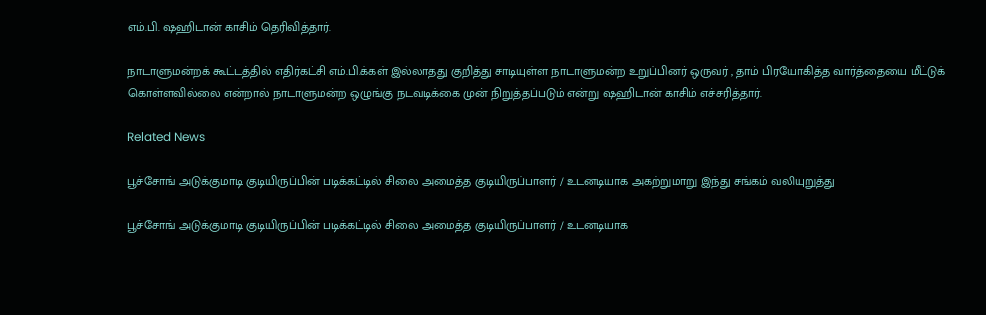எம்.பி. ஷஹிடான் காசிம் தெரிவித்தார்.

நாடாளுமன்றக் கூட்டத்தில் எதிர்கட்சி எம்.பி.க்கள் இல்லாதது குறித்து சாடியுள்ள நாடாளுமன்ற உறுப்பினர் ஒருவர் , தாம் பிரயோகித்த வார்த்தையை மீட்டுக் கொள்ளவில்லை என்றால் நாடாளுமன்ற ஒழுங்கு நடவடிக்கை முன் நிறுத்தப்படும் என்று ஷஹிடான் காசிம் எச்சரித்தார்.

Related News

பூச்சோங் அடுக்குமாடி குடியிருப்பின் படிக்கட்டில் சிலை அமைத்த குடியிருப்பாளர் / உடனடியாக அகற்றுமாறு இந்து சங்கம் வலியுறுத்து

பூச்சோங் அடுக்குமாடி குடியிருப்பின் படிக்கட்டில் சிலை அமைத்த குடியிருப்பாளர் / உடனடியாக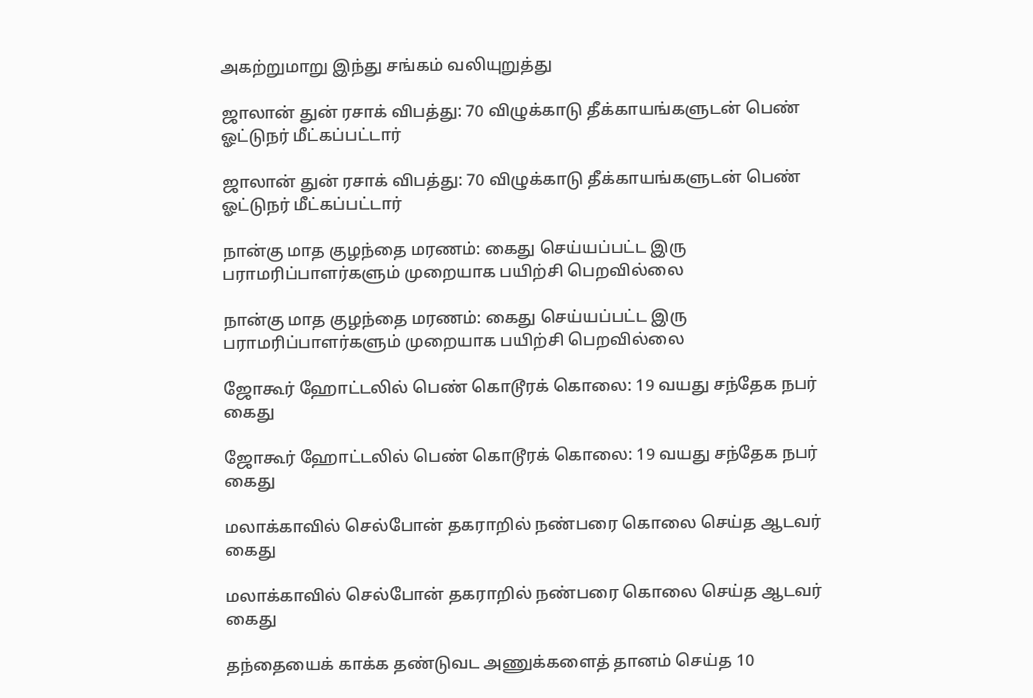அகற்றுமாறு இந்து சங்கம் வலியுறுத்து

ஜாலான் துன் ரசாக் விபத்து: 70 விழுக்காடு தீக்காயங்களுடன் பெண் ஓட்டுநர் மீட்கப்பட்டார்

ஜாலான் துன் ரசாக் விபத்து: 70 விழுக்காடு தீக்காயங்களுடன் பெண் ஓட்டுநர் மீட்கப்பட்டார்

நான்கு மாத குழந்தை மரணம்: கைது செய்யப்பட்ட இரு பராமரிப்பாளர்களும் முறையாக பயிற்சி பெறவில்லை

நான்கு மாத குழந்தை மரணம்: கைது செய்யப்பட்ட இரு பராமரிப்பாளர்களும் முறையாக பயிற்சி பெறவில்லை

ஜோகூர் ஹோட்டலில் பெண் கொடூரக் கொலை: 19 வயது சந்தேக நபர் கைது

ஜோகூர் ஹோட்டலில் பெண் கொடூரக் கொலை: 19 வயது சந்தேக நபர் கைது

மலாக்காவில் செல்போன் தகராறில் நண்பரை கொலை செய்த ஆடவர் கைது

மலாக்காவில் செல்போன் தகராறில் நண்பரை கொலை செய்த ஆடவர் கைது

தந்தையைக் காக்க தண்டுவட அணுக்களைத் தானம் செய்த 10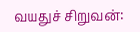வயதுச் சிறுவன்: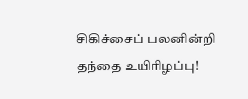சிகிச்சைப் பலனின்றி தந்தை உயிரிழப்பு!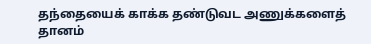தந்தையைக் காக்க தண்டுவட அணுக்களைத் தானம்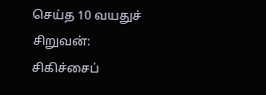செய்த 10 வயதுச் சிறுவன்: சிகிச்சைப்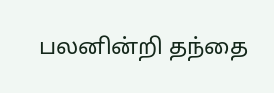பலனின்றி தந்தை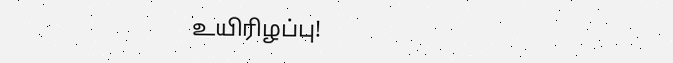உயிரிழப்பு!